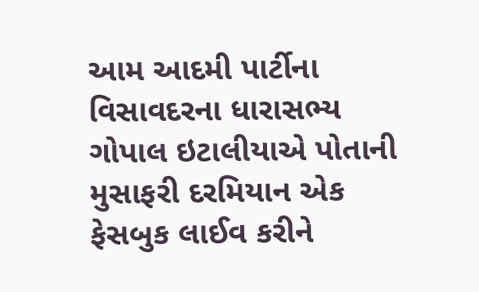આમ આદમી પાર્ટીના વિસાવદરના ધારાસભ્ય ગોપાલ ઇટાલીયાએ પોતાની મુસાફરી દરમિયાન એક ફેસબુક લાઈવ કરીને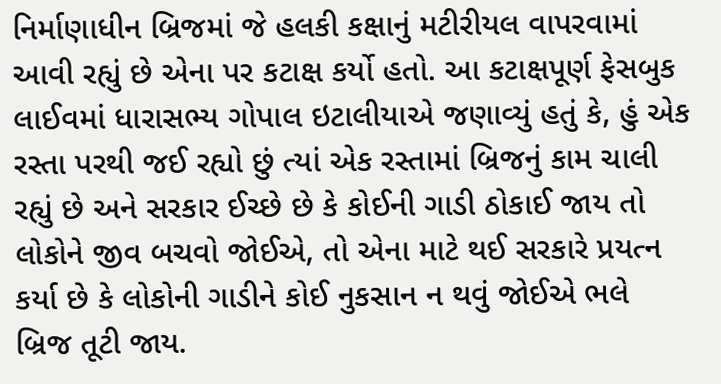નિર્માણાધીન બ્રિજમાં જે હલકી કક્ષાનું મટીરીયલ વાપરવામાં આવી રહ્યું છે એના પર કટાક્ષ કર્યો હતો. આ કટાક્ષપૂર્ણ ફેસબુક લાઈવમાં ધારાસભ્ય ગોપાલ ઇટાલીયાએ જણાવ્યું હતું કે, હું એક રસ્તા પરથી જઈ રહ્યો છું ત્યાં એક રસ્તામાં બ્રિજનું કામ ચાલી રહ્યું છે અને સરકાર ઈચ્છે છે કે કોઈની ગાડી ઠોકાઈ જાય તો લોકોને જીવ બચવો જોઈએ, તો એના માટે થઈ સરકારે પ્રયત્ન કર્યા છે કે લોકોની ગાડીને કોઈ નુકસાન ન થવું જોઈએ ભલે બ્રિજ તૂટી જાય.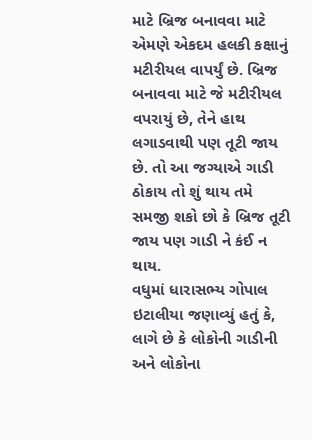માટે બ્રિજ બનાવવા માટે એમણે એકદમ હલકી કક્ષાનું મટીરીયલ વાપર્યું છે. બ્રિજ બનાવવા માટે જે મટીરીયલ વપરાયું છે, તેને હાથ લગાડવાથી પણ તૂટી જાય છે. તો આ જગ્યાએ ગાડી ઠોકાય તો શું થાય તમે સમજી શકો છો કે બ્રિજ તૂટી જાય પણ ગાડી ને કંઈ ન થાય.
વધુમાં ધારાસભ્ય ગોપાલ ઇટાલીયા જણાવ્યું હતું કે, લાગે છે કે લોકોની ગાડીની અને લોકોના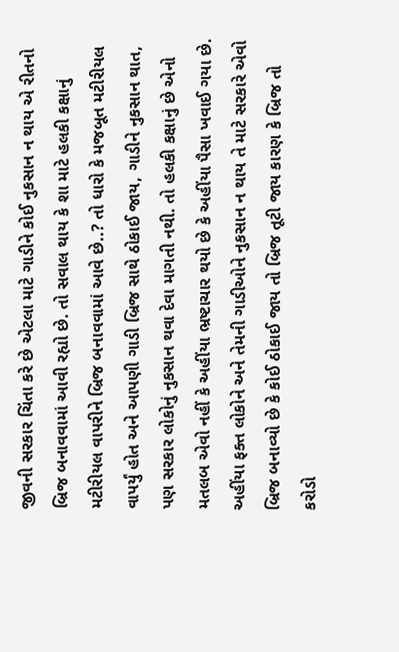જીવની સરકાર ચિંતા કરે છે એટલા માટે ગાડીને કોઈ નુકસાન ન થાય એ રીતનો બ્રિજ બનાવવામાં આવી રહ્યો છે. તો સવાલ થાય કે શા માટે હલકી કક્ષાનું મટીરીયલ વાપરીને બ્રિજ બનાવવામાં આવે છે..? તો ધારો કે મજબૂત મટીરીયલ વાપર્યું હોત અને આપણી ગાડી બ્રિજ સાથે ઠોકાઈ જાય, ગાડીને નુકસાન થાત, પણ સરકાર લોકોનું નુકસાન થવા દેવા માગતી નથી. તો હલકી કક્ષાનું છે એનો મતલબ એવો નહીં કે અહીંયા ભ્રષ્ટાચાર થયો છે કે અહીંયા પૈસા ખવાઈ ગયા છે. અહીંયા ફક્ત લોકોને અને તેમની ગાડીઓને નુકસાન ન થાય તે માટે સરકારે એવો બ્રિજ બનાવ્યો છે કે કોઈ ઠોકાઈ જાય તો બ્રિજ તૂટી જાય કારણ કે બ્રિજ તો કરોડો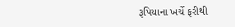રૂપિયાના ખર્ચે ફરીથી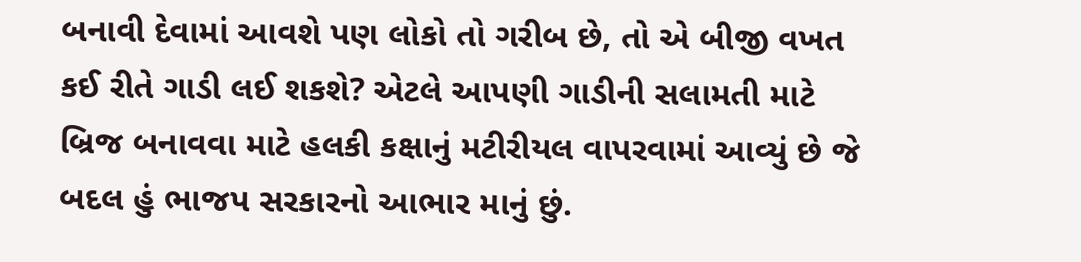બનાવી દેવામાં આવશે પણ લોકો તો ગરીબ છે, તો એ બીજી વખત કઈ રીતે ગાડી લઈ શકશે? એટલે આપણી ગાડીની સલામતી માટે બ્રિજ બનાવવા માટે હલકી કક્ષાનું મટીરીયલ વાપરવામાં આવ્યું છે જે બદલ હું ભાજપ સરકારનો આભાર માનું છું.